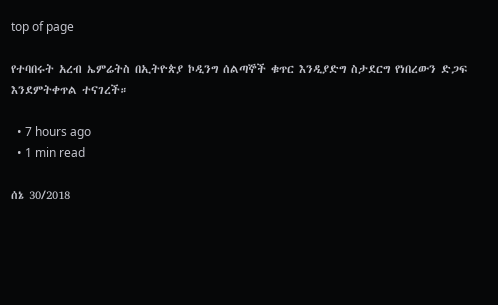top of page

የተባበሩት አረብ ኤምሬትስ በኢትዮጵያ ኮዲንግ ሰልጣኞች ቁጥር እንዲያድግ ስታደርግ የነበረውን ድጋፍ እንደምትቀጥል ተናገረች።

  • 7 hours ago
  • 1 min read

ሰኔ 30/2018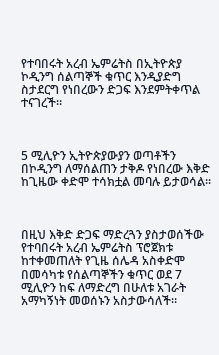የተባበሩት አረብ ኤምሬትስ በኢትዮጵያ ኮዲንግ ሰልጣኞች ቁጥር እንዲያድግ ስታደርግ የነበረውን ድጋፍ እንደምትቀጥል ተናገረች።



5 ሚሊዮን ኢትዮጵያውያን ወጣቶችን በኮዲንግ ለማሰልጠን ታቅዶ የነበረው እቅድ ከጊዜው ቀድሞ ተሳክቷል መባሉ ይታወሳል።



በዚህ እቅድ ድጋፍ ማድረጓን ያስታወሰችው የተባበሩት አረብ ኤምሬትስ ፕሮጀክቱ ከተቀመጠለት የጊዜ ሰሌዳ አስቀድሞ በመሳካቱ የሰልጣኞችን ቁጥር ወደ 7 ሚሊዮን ከፍ ለማድረግ በሁለቱ አገራት አማካኝነት መወሰኑን አስታውሳለች።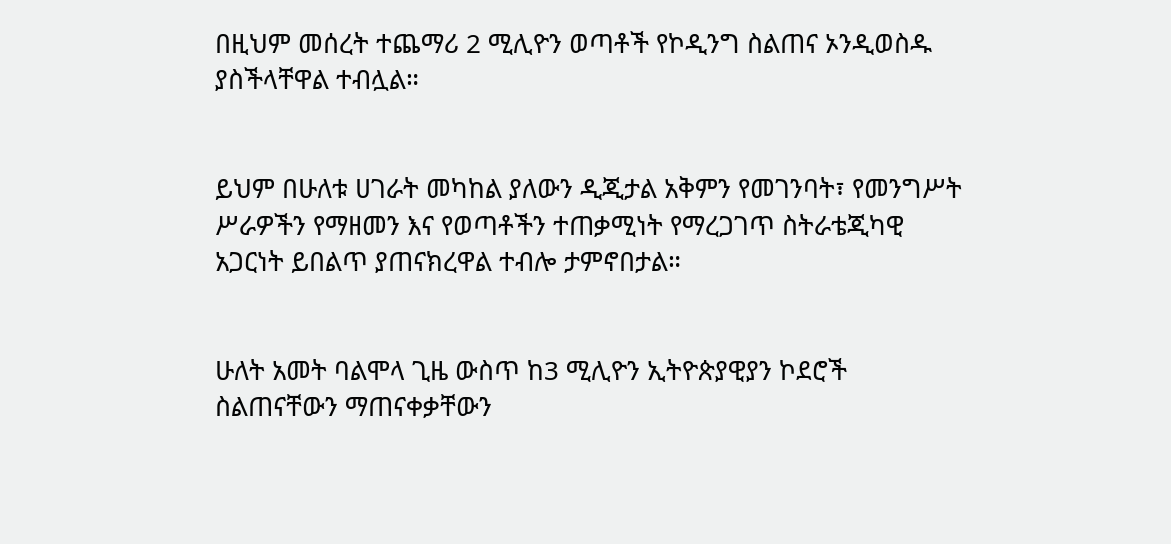በዚህም መሰረት ተጨማሪ 2 ሚሊዮን ወጣቶች የኮዲንግ ስልጠና ኦንዲወስዱ ያስችላቸዋል ተብሏል።


ይህም በሁለቱ ሀገራት መካከል ያለውን ዲጂታል አቅምን የመገንባት፣ የመንግሥት ሥራዎችን የማዘመን እና የወጣቶችን ተጠቃሚነት የማረጋገጥ ስትራቴጂካዊ አጋርነት ይበልጥ ያጠናክረዋል ተብሎ ታምኖበታል።


ሁለት አመት ባልሞላ ጊዜ ውስጥ ከ3 ሚሊዮን ኢትዮጵያዊያን ኮደሮች ስልጠናቸውን ማጠናቀቃቸውን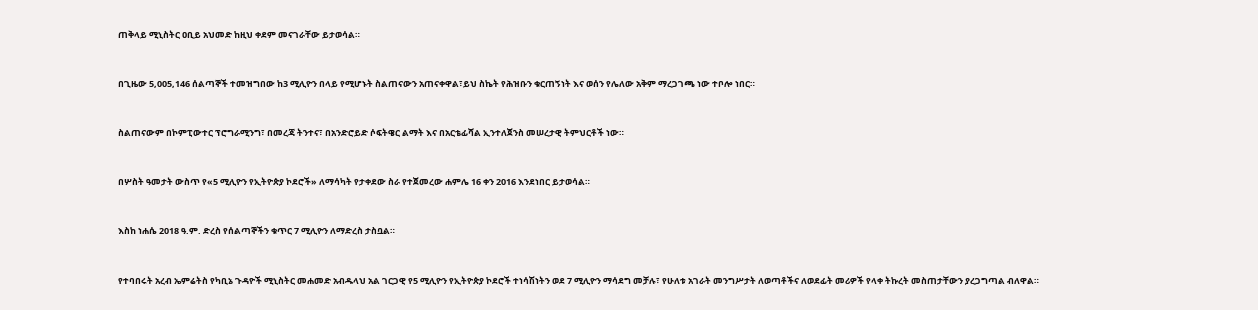ጠቅላይ ሚኒስትር ዐቢይ አህመድ ከዚህ ቀደም መናገራቸው ይታወሳል።


በጊዜው 5,005,146 ሰልጣኞች ተመዝግበው ከ3 ሚሊዮን በላይ የሚሆኑት ስልጠናውን አጠናቀዋል፣ይህ ስኬት የሕዝቡን ቁርጠኝነት እና ወሰን የሌለው አቅም ማረጋገጫ ነው ተቦሎ ነበር።


ስልጠናውም በኮምፒውተር ፕሮግራሚንግ፣ በመረጃ ትንተና፣ በአንድሮይድ ሶፍትዌር ልማት እና በአርቴፊሻል ኢንተለጀንስ መሠረታዊ ትምህርቶች ነው።


በሦስት ዓመታት ውስጥ የ«5 ሚሊዮን የኢትዮጵያ ኮደሮች» ለማሳካት የታቀደው ስራ የተጀመረው ሐምሌ 16 ቀን 2016 እንደነበር ይታወሳል።


እስከ ነሐሴ 2018 ዓ.ም. ድረስ የሰልጣኞችን ቁጥር 7 ሚሊዮን ለማድረስ ታስቧል።


የተባበሩት አረብ ኤምሬትስ የካቢኔ ጉዳዮች ሚኒስትር መሐመድ አብዱላህ አል ገርጋዊ የ5 ሚሊዮን የኢትዮጵያ ኮደሮች ተነሳሽነትን ወደ 7 ሚሊዮን ማሳደግ መቻሉ፣ የሁለቱ አገራት መንግሥታት ለወጣቶችና ለወደፊት መሪዎች የላቀ ትኩረት መስጠታቸውን ያረጋግጣል ብለዋል።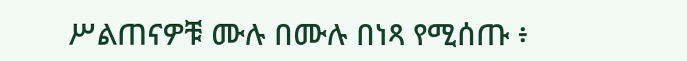ሥልጠናዎቹ ሙሉ በሙሉ በነጻ የሚሰጡ ፥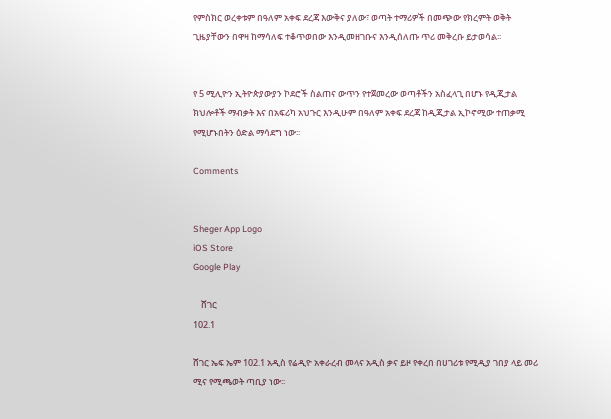የምስክር ወረቀቱም በዓለም አቀፍ ደረጃ እውቅና ያለው፣ ወጣት ተማሪዎች በመጭው የክረምት ወቅት ጊዜያቸውን በዋዛ ከማሳለፍ ተቆጥወበው እንዲመዘገቡና እንዲሰለጡ ጥሪ መቅረቡ ይታወሳል፡፡


የ 5 ሚሊዮን ኢትዮጵያውያን ኮደሮች ስልጠና ውጥን የተጀመረው ወጣቶችን አስፈላጊ በሆኑ የዲጂታል ክህሎቶች ማብቃት እና በአፍሪካ አህጉር እንዲሁም በዓለም አቀፍ ደረጃ ከዲጂታል ኢኮኖሚው ተጠቃሚ የሚሆኑበትን ዕድል ማሳደግ ነው፡፡

Comments


Sheger App Logo
iOS Store
Google Play

    ሸገር
102.1

ሸገር ኤፍ ኤም 102.1 አዲስ የሬዲዮ አቀራረብ መላና አዲስ ቃና ይዞ የቀረበ በሀገሪቱ የሚዲያ ገበያ ላይ መሪ ሚና የሚጫወት ጣቢያ ነው፡፡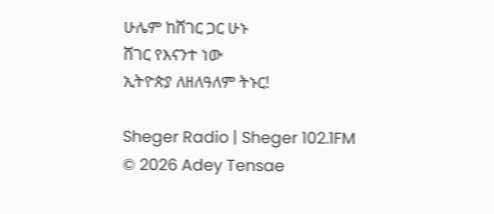ሁሌም ከሸገር ጋር ሁኑ
ሸገር የእናንተ ነው
ኢትዮጵያ ለዘለዓለም ትኑር!

Sheger Radio | Sheger 102.1FM  © 2026 Adey Tensae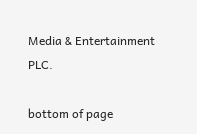Media & Entertainment PLC.

bottom of page